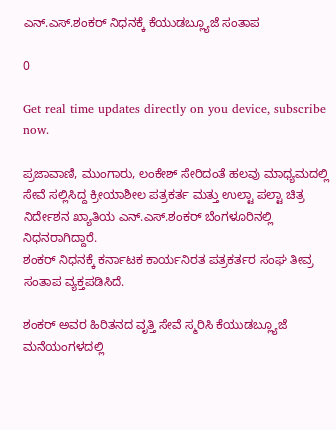ಎನ್.ಎಸ್.ಶಂಕರ್ ನಿಧನಕ್ಕೆ ಕೆಯುಡಬ್ಲ್ಯೂಜೆ ಸಂತಾಪ

0

Get real time updates directly on you device, subscribe now.

ಪ್ರಜಾವಾಣಿ, ಮುಂಗಾರು, ಲಂಕೇಶ್ ಸೇರಿದಂತೆ ಹಲವು ಮಾಧ್ಯಮದಲ್ಲಿ ಸೇವೆ ಸಲ್ಲಿಸಿದ್ದ ಕ್ರೀಯಾಶೀಲ ಪತ್ರಕರ್ತ ಮತ್ತು ಉಲ್ಟಾ ಪಲ್ಟಾ ಚಿತ್ರ ನಿರ್ದೇಶನ ಖ್ಯಾತಿಯ ಎನ್.ಎಸ್.ಶಂಕರ್ ಬೆಂಗಳೂರಿನಲ್ಲಿ ನಿಧನರಾಗಿದ್ದಾರೆ.
ಶಂಕರ್ ನಿಧನಕ್ಕೆ ಕರ್ನಾಟಕ ಕಾರ್ಯನಿರತ ಪತ್ರಕರ್ತರ ಸಂಘ ತೀವ್ರ ಸಂತಾಪ ವ್ಯಕ್ತಪಡಿಸಿದೆ.

ಶಂಕರ್ ಅವರ ಹಿರಿತನದ ವೃತ್ತಿ ಸೇವೆ ಸ್ಮರಿಸಿ ಕೆಯುಡಬ್ಲ್ಯೂಜೆ ಮನೆಯಂಗಳದಲ್ಲಿ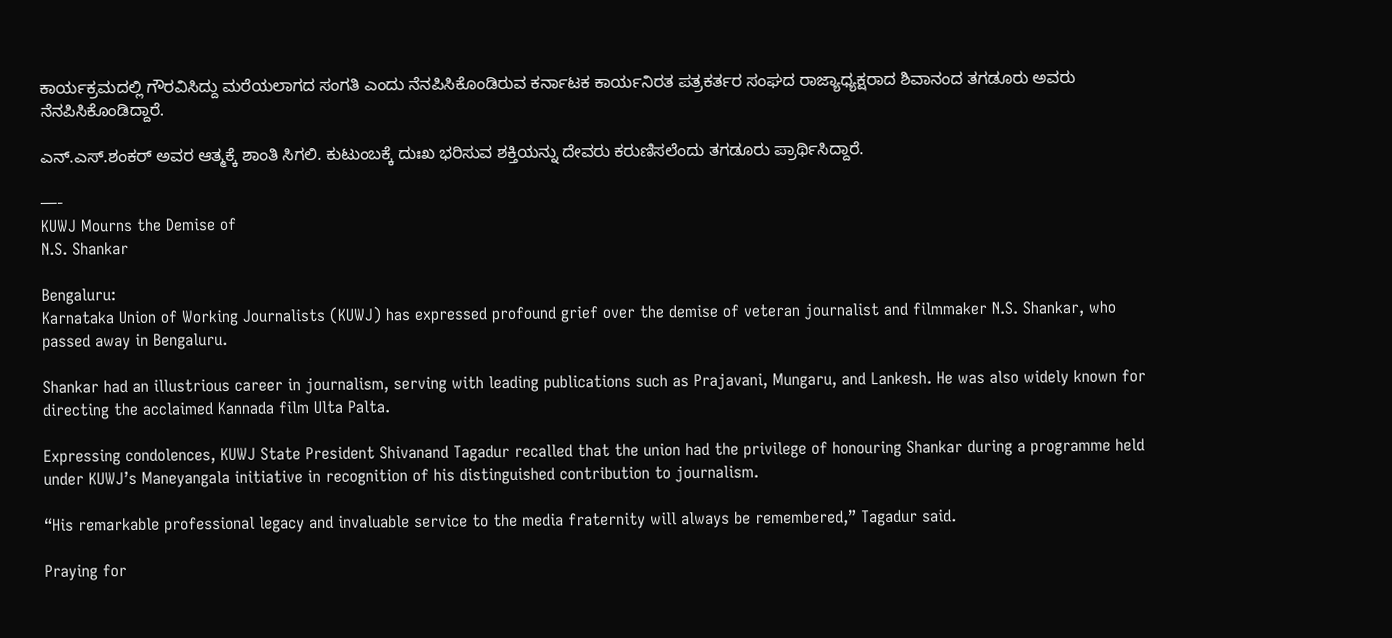ಕಾರ್ಯಕ್ರಮದಲ್ಲಿ ಗೌರವಿಸಿದ್ದು ಮರೆಯಲಾಗದ ಸಂಗತಿ ಎಂದು ನೆನಪಿಸಿಕೊಂಡಿರುವ ಕರ್ನಾಟಕ ಕಾರ್ಯನಿರತ ಪತ್ರಕರ್ತರ ಸಂಘದ ರಾಜ್ಯಾಧ್ಯಕ್ಷರಾದ ಶಿವಾನಂದ ತಗಡೂರು ಅವರು ನೆನಪಿಸಿಕೊಂಡಿದ್ದಾರೆ.

ಎನ್.ಎಸ್.ಶಂಕರ್ ಅವರ ಆತ್ಮಕ್ಕೆ ಶಾಂತಿ ಸಿಗಲಿ. ಕುಟುಂಬಕ್ಕೆ ದುಃಖ ಭರಿಸುವ ಶಕ್ತಿಯನ್ನು ದೇವರು ಕರುಣಿಸಲೆಂದು ತಗಡೂರು ಪ್ರಾರ್ಥಿಸಿದ್ದಾರೆ.

—-
KUWJ Mourns the Demise of
N.S. Shankar

Bengaluru:
Karnataka Union of Working Journalists (KUWJ) has expressed profound grief over the demise of veteran journalist and filmmaker N.S. Shankar, who passed away in Bengaluru.

Shankar had an illustrious career in journalism, serving with leading publications such as Prajavani, Mungaru, and Lankesh. He was also widely known for directing the acclaimed Kannada film Ulta Palta.

Expressing condolences, KUWJ State President Shivanand Tagadur recalled that the union had the privilege of honouring Shankar during a programme held under KUWJ’s Maneyangala initiative in recognition of his distinguished contribution to journalism.

“His remarkable professional legacy and invaluable service to the media fraternity will always be remembered,” Tagadur said.

Praying for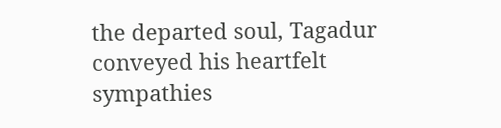the departed soul, Tagadur conveyed his heartfelt sympathies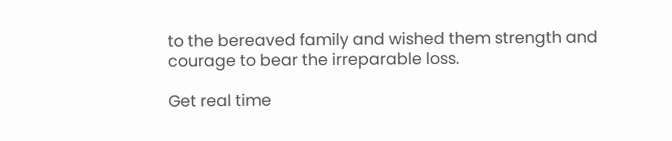to the bereaved family and wished them strength and courage to bear the irreparable loss.

Get real time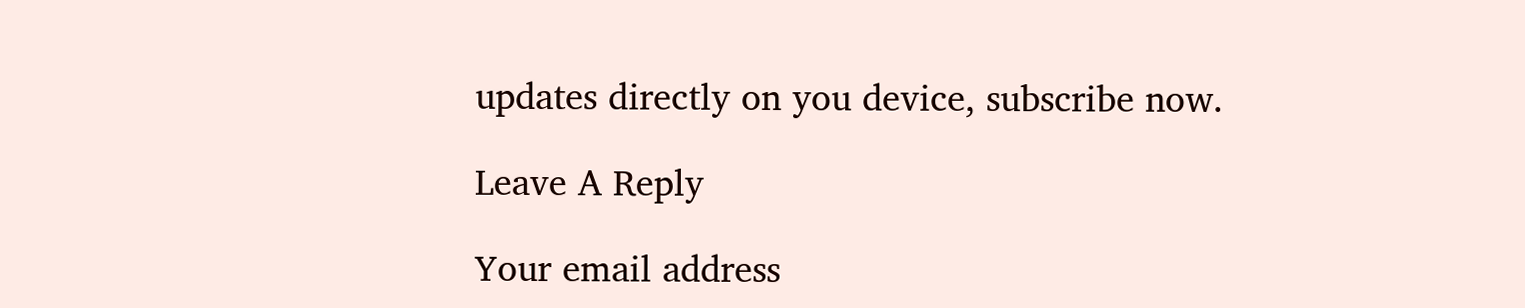updates directly on you device, subscribe now.

Leave A Reply

Your email address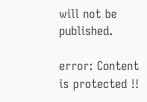will not be published.

error: Content is protected !!